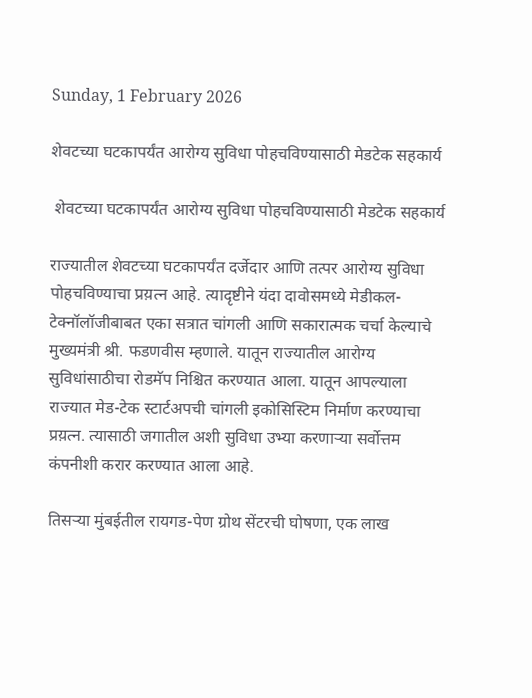Sunday, 1 February 2026

शेवटच्या घटकापर्यंत आरोग्य सुविधा पोहचविण्यासाठी मेडटेक सहकार्य

 शेवटच्या घटकापर्यंत आरोग्य सुविधा पोहचविण्यासाठी मेडटेक सहकार्य

राज्यातील शेवटच्या घटकापर्यंत दर्जेदार आणि तत्पर आरोग्य सुविधा पोहचविण्याचा प्रय़त्न आहे. त्यादृष्टीने यंदा दावोसमध्ये मेडीकल-टेक्नॉलॉजीबाबत एका सत्रात चांगली आणि सकारात्मक चर्चा केल्याचे मुख्यमंत्री श्री. फडणवीस म्हणाले. यातून राज्यातील आरोग्य सुविधांसाठीचा रोडमॅप निश्चित करण्यात आला. यातून आपल्याला राज्यात मेड-टेक स्टार्टअपची चांगली इकोसिस्टिम निर्माण करण्याचा प्रय़त्न. त्यासाठी जगातील अशी सुविधा उभ्या करणाऱ्या सर्वोत्तम कंपनीशी करार करण्यात आला आहे.

तिसऱ्या मुंबईतील रायगड-पेण ग्रोथ सेंटरची घोषणा, एक लाख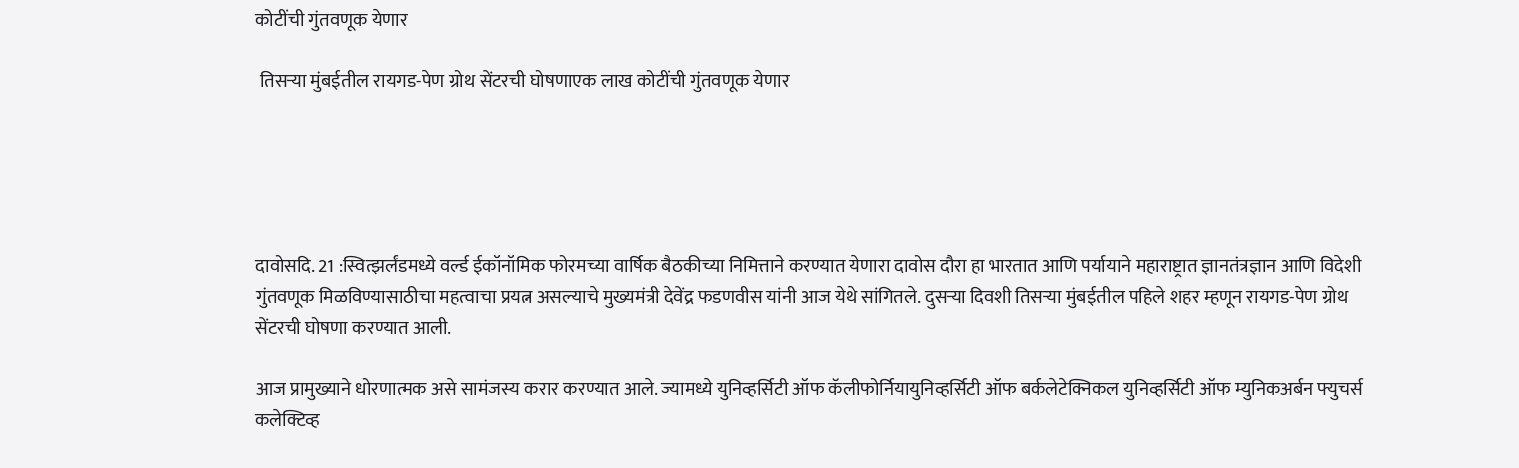कोटींची गुंतवणूक येणार

 तिसऱ्या मुंबईतील रायगड-पेण ग्रोथ सेंटरची घोषणाएक लाख कोटींची गुंतवणूक येणार





दावोसदि. 21 :स्वित्झर्लंडमध्ये वर्ल्ड ईकॉनॉमिक फोरमच्या वार्षिक बैठकीच्या निमित्ताने करण्यात येणारा दावोस दौरा हा भारतात आणि पर्यायाने महाराष्ट्रात ज्ञानतंत्रज्ञान आणि विदेशी गुंतवणूक मिळविण्यासाठीचा महत्वाचा प्रयत्न असल्याचे मुख्यमंत्री देवेंद्र फडणवीस यांनी आज येथे सांगितले. दुसऱ्या दिवशी तिसऱ्या मुंबईतील पहिले शहर म्हणून रायगड-पेण ग्रोथ सेंटरची घोषणा करण्यात आली.

आज प्रामुख्याने धोरणात्मक असे सामंजस्य करार करण्यात आले. ज्यामध्ये युनिव्हर्सिटी ऑफ कॅलीफोर्नियायुनिव्हर्सिटी ऑफ बर्कलेटेक्निकल युनिव्हर्सिटी ऑफ म्युनिकअर्बन फ्युचर्स कलेक्टिव्ह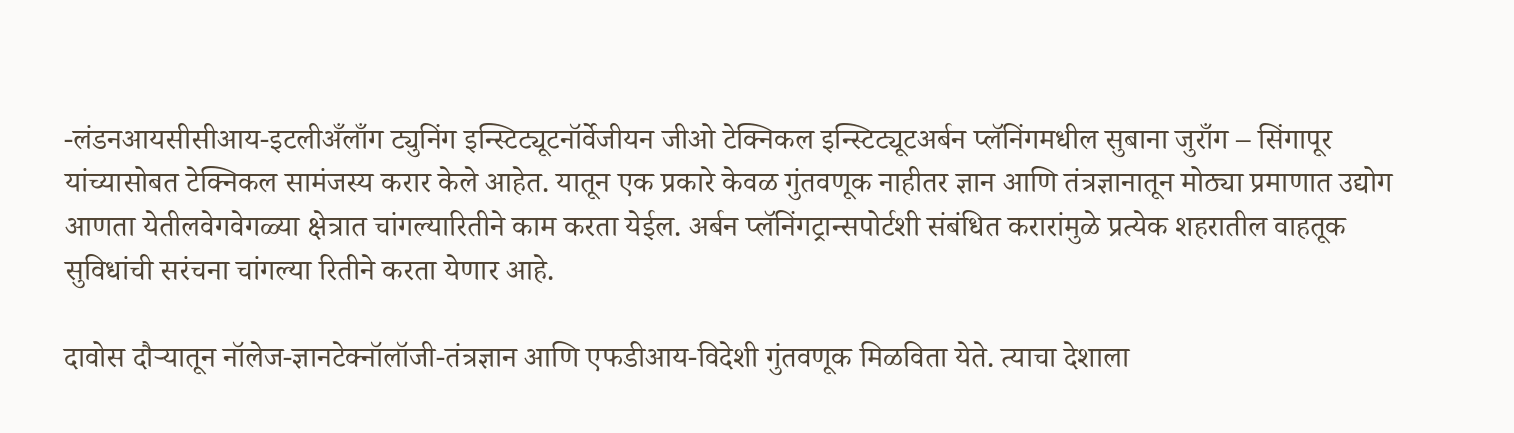-लंडनआयसीसीआय-इटलीअँलाँग ट्युनिंग इन्स्टिट्यूटनॉर्वेजीयन जीओ टेक्निकल इन्स्टिट्यूटअर्बन प्लॅनिंगमधील सुबाना जुराँग – सिंगापूर यांच्यासोबत टेक्निकल सामंजस्य करार केले आहेत. यातून एक प्रकारे केवळ गुंतवणूक नाहीतर ज्ञान आणि तंत्रज्ञानातून मोठ्या प्रमाणात उद्योग आणता येतीलवेगवेगळ्या क्षेत्रात चांगल्यारितीने काम करता येईल. अर्बन प्लॅनिंगट्रान्सपोर्टशी संबंधित करारांमुळे प्रत्येक शहरातील वाहतूक सुविधांची सरंचना चांगल्या रितीने करता येणार आहे.

दावोस दौऱ्यातून नॉलेज-ज्ञानटेक्नॉलॉजी-तंत्रज्ञान आणि एफडीआय-विदेशी गुंतवणूक मिळविता येते. त्याचा देशाला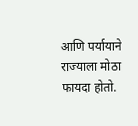आणि पर्यायाने राज्याला मोठा फायदा होतो.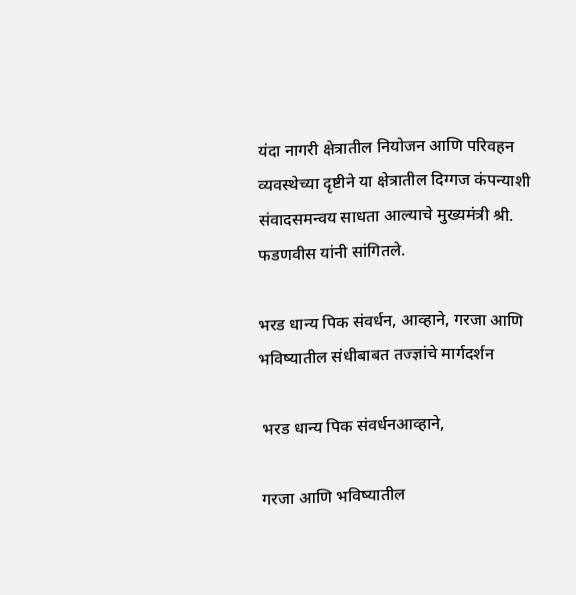यंदा नागरी क्षेत्रातील नियोजन आणि परिवहन व्यवस्थेच्या दृष्टीने या क्षेत्रातील दिग्गज कंपन्याशी संवादसमन्वय साधता आल्याचे मुख्यमंत्री श्री. फडणवीस यांनी सांगितले.

भरड धान्य पिक संवर्धन, आव्हाने, गरजा आणि भविष्यातील संधीबाबत तज्ज्ञांचे मार्गदर्शन

 भरड धान्य पिक संवर्धनआव्हाने,

 गरजा आणि भविष्यातील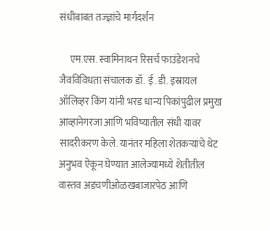संधीबाबत तज्ज्ञांचे मार्गदर्शन

     एम.एस. स्वामिनाथन रिसर्च फाउंडेशनचे जैवविविधता संचालक डॉ. ई. डी. इस्रायल ऑलिव्हर किंग यांनी भरड धान्य पिकांपुढील प्रमुख आव्हानेगरजा आणि भविष्यातील संधी यावर सादरीकरण केले. यानंतर महिला शेतकऱ्यांचे थेट अनुभव ऐकून घेण्यात आलेज्यामध्ये शेतीतील वास्तव अडचणीओळखबाजारपेठ आणि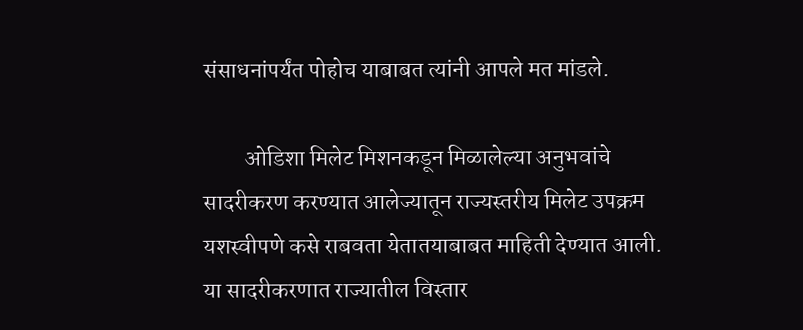संसाधनांपर्यंत पोहोच याबाबत त्यांनी आपले मत मांडले.

         ओडिशा मिलेट मिशनकडून मिळालेल्या अनुभवांचे सादरीकरण करण्यात आलेज्यातून राज्यस्तरीय मिलेट उपक्रम यशस्वीपणे कसे राबवता येतातयाबाबत माहिती देण्यात आली. या सादरीकरणात राज्यातील विस्तार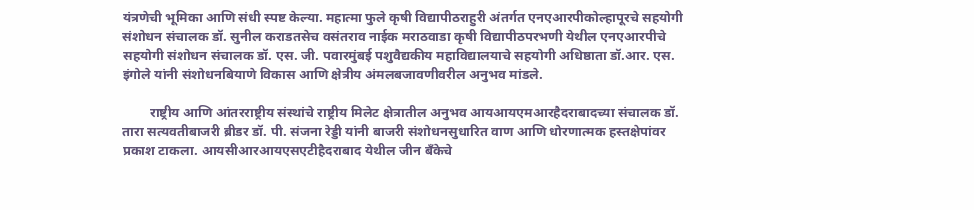यंत्रणेची भूमिका आणि संधी स्पष्ट केल्या. महात्मा फुले कृषी विद्यापीठराहुरी अंतर्गत एनएआरपीकोल्हापूरचे सहयोगी संशोधन संचालक डॉ. सुनील कराडतसेच वसंतराव नाईक मराठवाडा कृषी विद्यापीठपरभणी येथील एनएआरपीचे सहयोगी संशोधन संचालक डॉ. एस. जी. पवारमुंबई पशुवैद्यकीय महाविद्यालयाचे सहयोगी अधिष्ठाता डॉ.आर. एस. इंगोले यांनी संशोधनबियाणे विकास आणि क्षेत्रीय अंमलबजावणीवरील अनुभव मांडले.

        राष्ट्रीय आणि आंतरराष्ट्रीय संस्थांचे राष्ट्रीय मिलेट क्षेत्रातील अनुभव आयआयएमआरहैदराबादच्या संचालक डॉ. तारा सत्यवतीबाजरी ब्रीडर डॉ. पी. संजना रेड्डी यांनी बाजरी संशोधनसुधारित वाण आणि धोरणात्मक हस्तक्षेपांवर प्रकाश टाकला. आयसीआरआयएसएटीहैदराबाद येथील जीन बँकेचे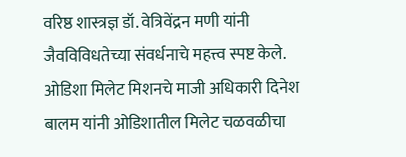वरिष्ठ शास्त्रज्ञ डॉ. वेत्रिवेंद्रन मणी यांनी जैवविविधतेच्या संवर्धनाचे महत्त्व स्पष्ट केले. ओडिशा मिलेट मिशनचे माजी अधिकारी दिनेश बालम यांनी ओडिशातील मिलेट चळवळीचा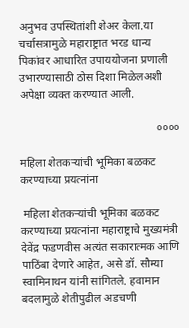अनुभव उपस्थितांशी शेअर केला.या चर्चासत्रामुळे महाराष्ट्रात भरड धान्य पिकांवर आधारित उपाययोजना प्रणाली उभारण्यासाठी ठोस दिशा मिळेलअशी अपेक्षा व्यक्त करण्यात आली.

                                                ००००

महिला शेतकऱ्यांची भूमिका बळकट करण्याच्या प्रयत्नांना

 महिला शेतकऱ्यांची भूमिका बळकट करण्याच्या प्रयत्नांना महाराष्ट्राचे मुख्यमंत्री देवेंद्र फडणवीस अत्यंत सकारात्मक आणि पाठिंबा देणारे आहेत, असे डॉ. सौम्या स्वामिनाथन यांनी सांगितले. हवामान बदलामुळे शेतीपुढील अडचणी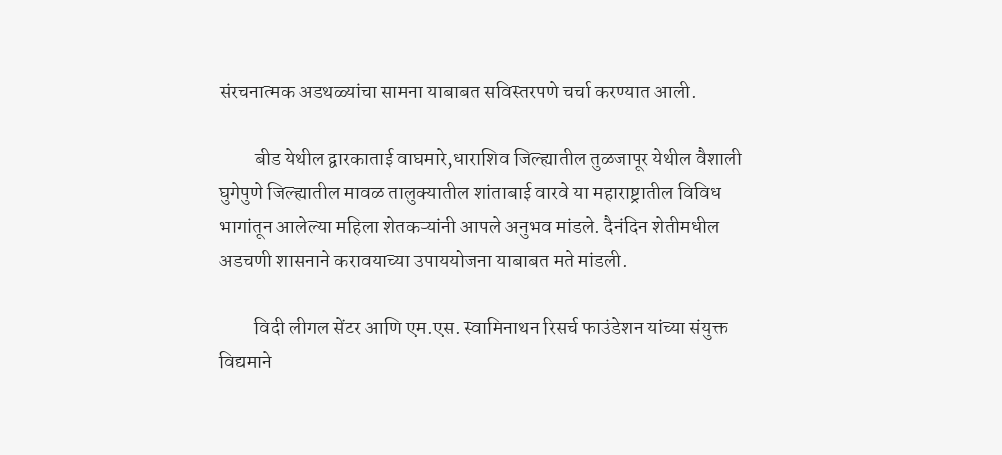संरचनात्मक अडथळ्यांचा सामना याबाबत सविस्तरपणे चर्चा करण्यात आली.

         बीड येथील द्वारकाताई वाघमारे,धाराशिव जिल्ह्यातील तुळजापूर येथील वैशाली घुगेपुणे जिल्ह्यातील मावळ तालुक्यातील शांताबाई वारवे या महाराष्ट्रातील विविध भागांतून आलेल्या महिला शेतकऱ्यांनी आपले अनुभव मांडले. दैनंदिन शेतीमधील अडचणी शासनाने करावयाच्या उपाययोजना याबाबत मते मांडली.

         विदी लीगल सेंटर आणि एम.एस. स्वामिनाथन रिसर्च फाउंडेशन यांच्या संयुक्त विद्यमाने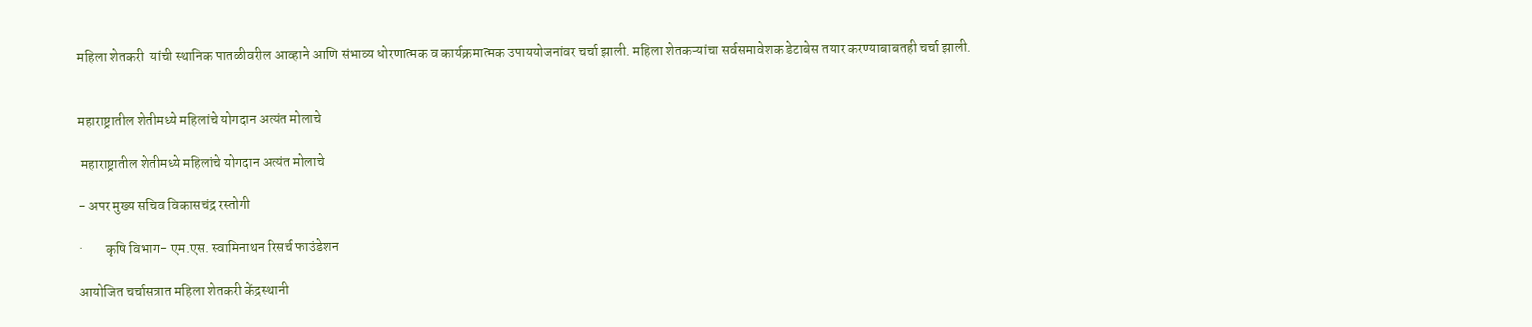महिला शेतकरी  यांची स्थानिक पातळीवरील आव्हाने आणि संभाव्य धोरणात्मक व कार्यक्रमात्मक उपाययोजनांवर चर्चा झाली. महिला शेतकऱ्यांचा सर्वसमावेशक डेटाबेस तयार करण्याबाबतही चर्चा झाली.


महाराष्ट्रातील शेतीमध्ये महिलांचे योगदान अत्यंत मोलाचे

 महाराष्ट्रातील शेतीमध्ये महिलांचे योगदान अत्यंत मोलाचे

- अपर मुख्य सचिव विकासचंद्र रस्तोगी

·        कृषि विभाग- एम.एस. स्वामिनाथन रिसर्च फाउंडेशन

आयोजित चर्चासत्रात महिला शेतकरी केंद्रस्थानी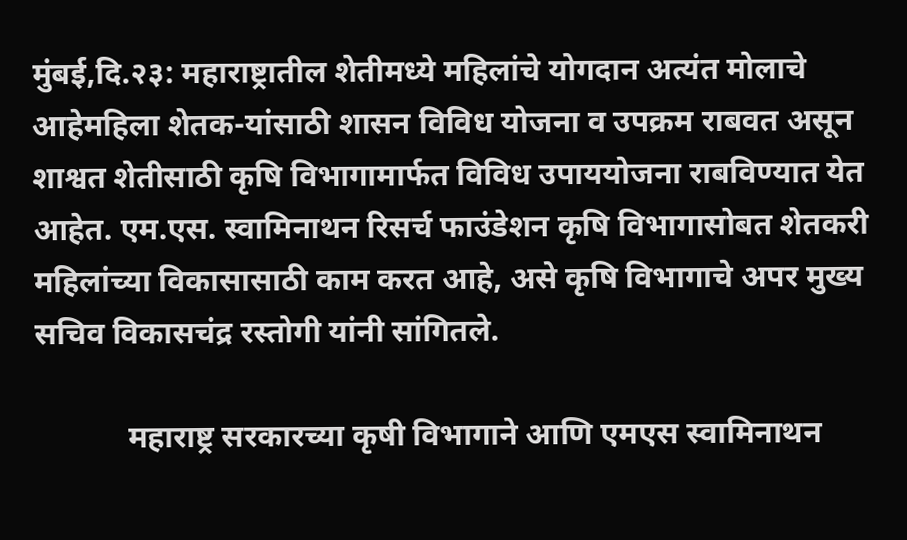मुंबई,दि.२३: महाराष्ट्रातील शेतीमध्ये महिलांचे योगदान अत्यंत मोलाचे आहेमहिला शेतक-यांसाठी शासन विविध योजना व उपक्रम राबवत असून शाश्वत शेतीसाठी कृषि विभागामार्फत विविध उपाययोजना राबविण्यात येत आहेत. एम.एस. स्वामिनाथन रिसर्च फाउंडेशन कृषि विभागासोबत शेतकरी महिलांच्या विकासासाठी काम करत आहे, असे कृषि विभागाचे अपर मुख्य सचिव विकासचंद्र रस्तोगी यांनी सांगितले.

            महाराष्ट्र सरकारच्या कृषी विभागाने आणि एमएस स्वामिनाथन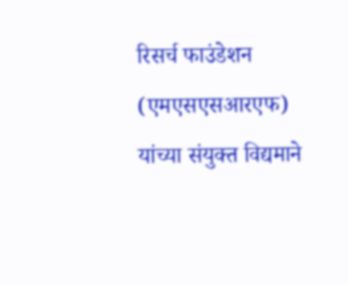रिसर्च फाउंडेशन (एमएसएसआरएफ) यांच्या संयुक्त विद्यमाने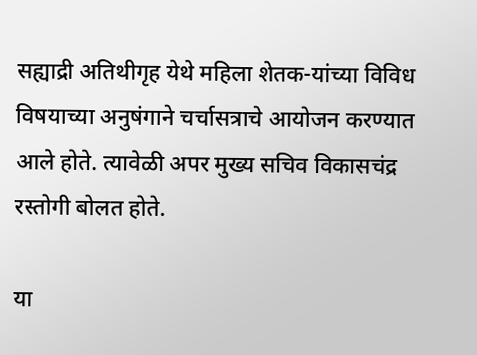सह्याद्री अतिथीगृह येथे महिला शेतक-यांच्या विविध विषयाच्या अनुषंगाने चर्चासत्राचे आयोजन करण्यात आले होते. त्यावेळी अपर मुख्य सचिव विकासचंद्र रस्तोगी बोलत होते.

या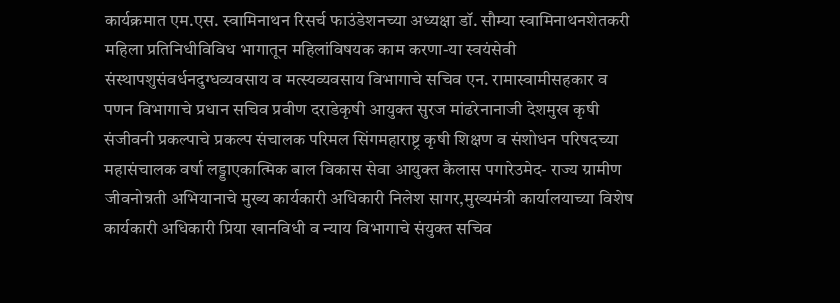कार्यक्रमात एम.एस. स्वामिनाथन रिसर्च फाउंडेशनच्या अध्यक्षा डॉ. सौम्या स्वामिनाथनशेतकरी महिला प्रतिनिधीविविध भागातून महिलांविषयक काम करणा-या स्वयंसेवी संस्थापशुसंवर्धनदुग्धव्यवसाय व मत्स्यव्यवसाय विभागाचे सचिव एन. रामास्वामीसहकार व पणन विभागाचे प्रधान सचिव प्रवीण दराडेकृषी आयुक्त सुरज मांढरेनानाजी देशमुख कृषी संजीवनी प्रकल्पाचे प्रकल्प संचालक परिमल सिंगमहाराष्ट्र कृषी शिक्षण व संशोधन परिषदच्या महासंचालक वर्षा लड्डाएकात्मिक बाल विकास सेवा आयुक्त कैलास पगारेउमेद- राज्य ग्रामीण जीवनोन्नती अभियानाचे मुख्य कार्यकारी अधिकारी निलेश सागर,मुख्यमंत्री कार्यालयाच्या विशेष कार्यकारी अधिकारी प्रिया खानविधी व न्याय विभागाचे संयुक्त सचिव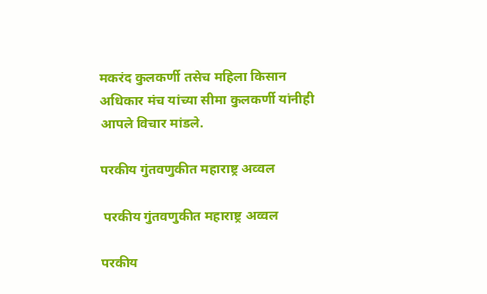मकरंद कुलकर्णी तसेच महिला किसान अधिकार मंच यांच्या सीमा कुलकर्णी यांनीही आपले विचार मांडले.

परकीय गुंतवणुकीत महाराष्ट्र अव्वल

 परकीय गुंतवणुकीत महाराष्ट्र अव्वल

परकीय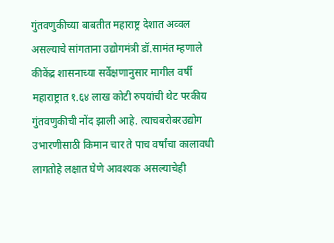गुंतवणुकीच्या बाबतीत महाराष्ट्र देशात अव्वल असल्याचे सांगताना उद्योगमंत्री डॉ.सामंत म्हणाले कीकेंद्र शासनाच्या सर्वेक्षणानुसार मागील वर्षी महाराष्ट्रात १.६४ लाख कोटी रुपयांची थेट परकीय गुंतवणुकीची नोंद झाली आहे. त्याचबरोबरउद्योग उभारणीसाठी किमान चार ते पाच वर्षांचा कालावधी लागतोहे लक्षात घेणे आवश्यक असल्याचेही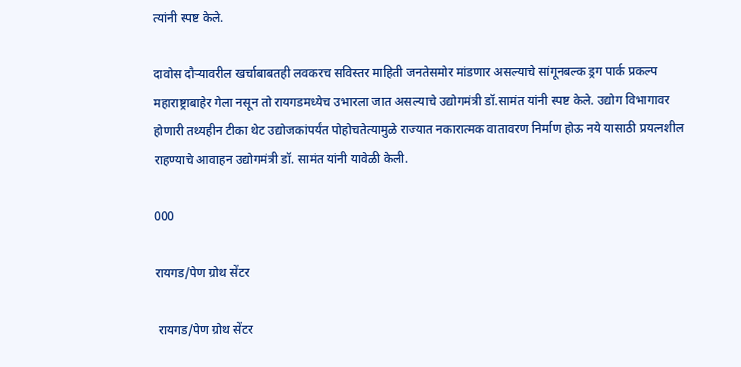त्यांनी स्पष्ट केले.

दावोस दौऱ्यावरील खर्चाबाबतही लवकरच सविस्तर माहिती जनतेसमोर मांडणार असल्याचे सांगूनबल्क ड्रग पार्क प्रकल्प महाराष्ट्राबाहेर गेला नसून तो रायगडमध्येच उभारला जात असल्याचे उद्योगमंत्री डॉ.सामंत यांनी स्पष्ट केले. उद्योग विभागावर होणारी तथ्यहीन टीका थेट उद्योजकांपर्यंत पोहोचतेत्यामुळे राज्यात नकारात्मक वातावरण निर्माण होऊ नये यासाठी प्रयत्नशील राहण्याचे आवाहन उद्योगमंत्री डॉ. सामंत यांनी यावेळी केली.

000

रायगड/पेण ग्रोथ सेंटर

 रायगड/पेण ग्रोथ सेंटर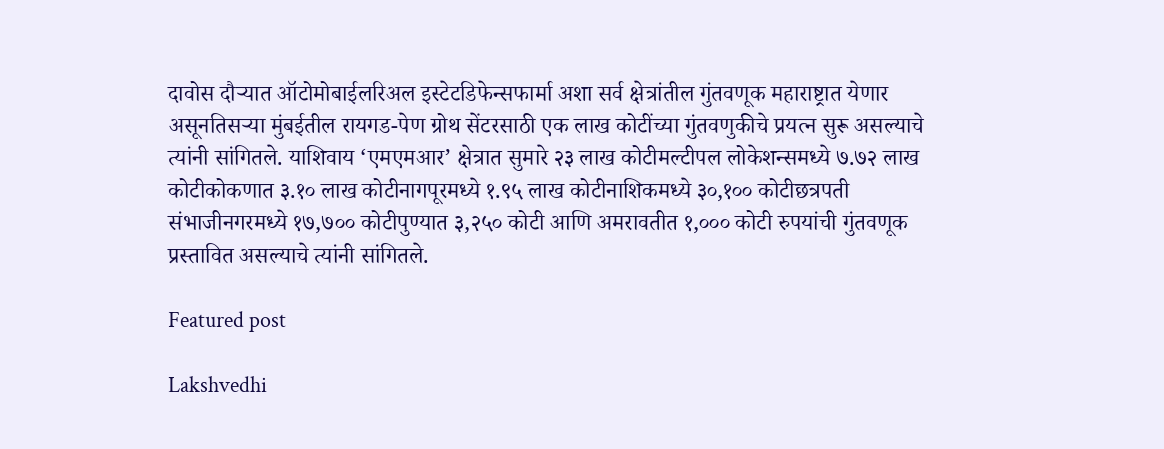दावोस दौऱ्यात ऑटोमोबाईलरिअल इस्टेटडिफेन्सफार्मा अशा सर्व क्षेत्रांतील गुंतवणूक महाराष्ट्रात येणार असूनतिसऱ्या मुंबईतील रायगड-पेण ग्रोथ सेंटरसाठी एक लाख कोटींच्या गुंतवणुकीचे प्रयत्न सुरू असल्याचे त्यांनी सांगितले. याशिवाय ‘एमएमआर’ क्षेत्रात सुमारे २३ लाख कोटीमल्टीपल लोकेशन्समध्ये ७.७२ लाख कोटीकोकणात ३.१० लाख कोटीनागपूरमध्ये १.९५ लाख कोटीनाशिकमध्ये ३०,१०० कोटीछत्रपती संभाजीनगरमध्ये १७,७०० कोटीपुण्यात ३,२५० कोटी आणि अमरावतीत १,००० कोटी रुपयांची गुंतवणूक प्रस्तावित असल्याचे त्यांनी सांगितले.

Featured post

Lakshvedhi